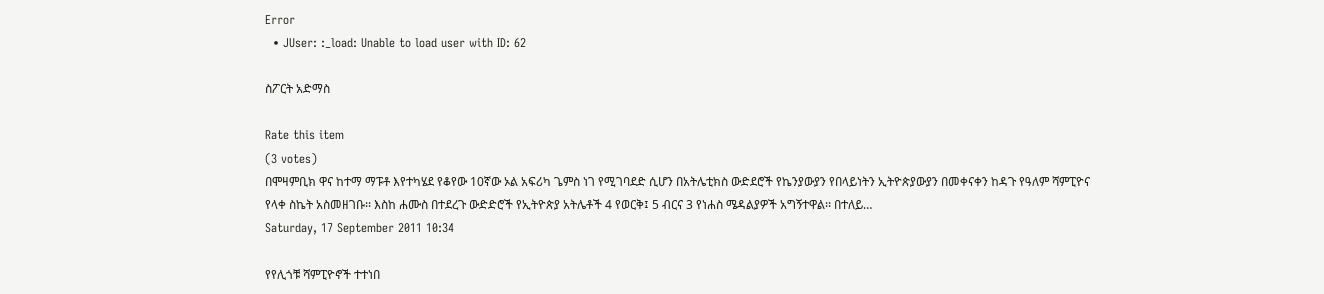Error
  • JUser: :_load: Unable to load user with ID: 62

ስፖርት አድማስ

Rate this item
(3 votes)
በሞዛምቢክ ዋና ከተማ ማፑቶ እየተካሄደ የቆየው 10ኛው ኦል አፍሪካ ጌምስ ነገ የሚገባደድ ሲሆን በአትሌቲክስ ውድደሮች የኬንያውያን የበላይነትን ኢትዮጵያውያን በመቀናቀን ከዳጉ የዓለም ሻምፒዮና የላቀ ስኬት አስመዘገቡ፡፡ እስከ ሐሙስ በተደረጉ ውድድሮች የኢትዮጵያ አትሌቶች 4 የወርቅ፤ 5 ብርና 3 የነሐስ ሜዳልያዎች አግኝተዋል፡፡ በተለይ…
Saturday, 17 September 2011 10:34

የየሊጎቹ ሻምፒዮኖች ተተነበ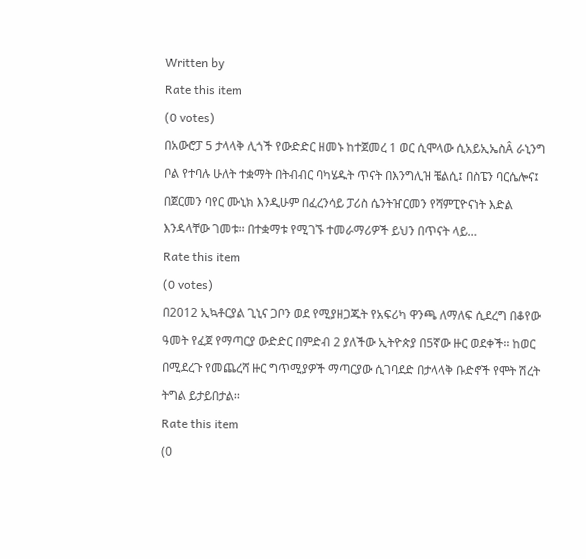Written by
Rate this item
(0 votes)
በአውሮፓ 5 ታላላቅ ሊጎች የውድድር ዘመኑ ከተጀመረ 1 ወር ሲሞላው ሲአይኢኤስÂ ራኒንግ ቦል የተባሉ ሁለት ተቋማት በትብብር ባካሄዱት ጥናት በእንግሊዝ ቼልሲ፤ በስፔን ባርሴሎና፤ በጀርመን ባየር ሙኒክ እንዲሁም በፈረንሳይ ፓሪስ ሴንትዠርመን የሻምፒዮናነት እድል እንዳላቸው ገመቱ፡፡ በተቋማቱ የሚገኙ ተመራማሪዎች ይህን በጥናት ላይ…
Rate this item
(0 votes)
በ2012 ኢኳቶርያል ጊኒና ጋቦን ወደ የሚያዘጋጁት የአፍሪካ ዋንጫ ለማለፍ ሲደረግ በቆየው ዓመት የፈጀ የማጣርያ ውድድር በምድብ 2 ያለችው ኢትዮጵያ በ5ኛው ዙር ወደቀች፡፡ ከወር በሚደረጉ የመጨረሻ ዙር ግጥሚያዎች ማጣርያው ሲገባደድ በታላላቅ ቡድኖች የሞት ሽረት ትግል ይታይበታል፡፡
Rate this item
(0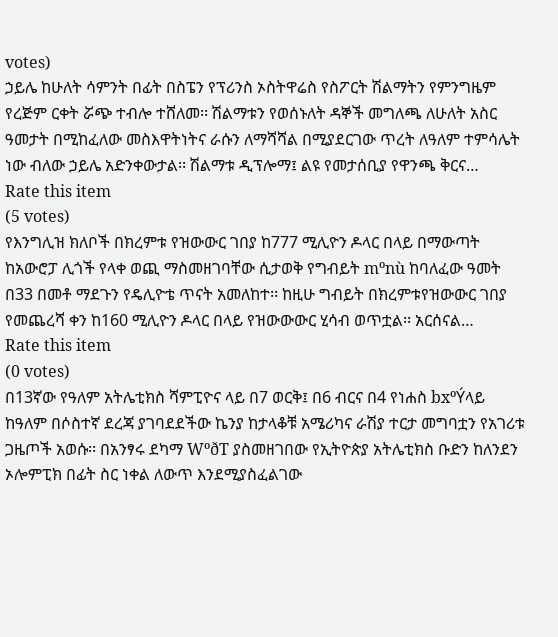votes)
ኃይሌ ከሁለት ሳምንት በፊት በስፔን የፕሪንስ ኦስትዋሬስ የስፖርት ሽልማትን የምንግዜም የረጅም ርቀት ሯጭ ተብሎ ተሸለመ፡፡ ሽልማቱን የወሰኑለት ዳኞች መግለጫ ለሁለት አስር ዓመታት በሚከፈለው መስእዋትነትና ራሱን ለማሻሻል በሚያደርገው ጥረት ለዓለም ተምሳሌት ነው ብለው ኃይሌ አድንቀውታል፡፡ ሽልማቱ ዲፕሎማ፤ ልዩ የመታሰቢያ የዋንጫ ቅርና…
Rate this item
(5 votes)
የእንግሊዝ ክለቦች በክረምቱ የዝውውር ገበያ ከ777 ሚሊዮን ዶላር በላይ በማውጣት ከአውሮፓ ሊጎች የላቀ ወጪ ማስመዘገባቸው ሲታወቅ የግብይት mºnù ከባለፈው ዓመት በ33 በመቶ ማደጉን የዴሊዮቴ ጥናት አመለከተ፡፡ ከዚሁ ግብይት በክረምቱየዝውውር ገበያ የመጨረሻ ቀን ከ160 ሚሊዮን ዶላር በላይ የዝውውውር ሂሳብ ወጥቷል፡፡ አርሰናል…
Rate this item
(0 votes)
በ13ኛው የዓለም አትሌቲክስ ሻምፒዮና ላይ በ7 ወርቅ፤ በ6 ብርና በ4 የነሐስ bxºÝላይ ከዓለም በሶስተኛ ደረጃ ያገባደደችው ኬንያ ከታላቆቹ አሜሪካና ራሽያ ተርታ መግባቷን የአገሪቱ ጋዜጦች አወሱ፡፡ በአንፃሩ ደካማ WºðT ያስመዘገበው የኢትዮጵያ አትሌቲክስ ቡድን ከለንደን ኦሎምፒክ በፊት ስር ነቀል ለውጥ እንደሚያስፈልገው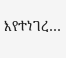እየተነገረ…